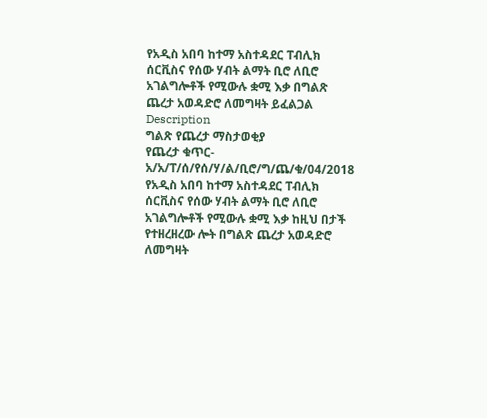የአዲስ አበባ ከተማ አስተዳደር ፐብሊክ ሰርቪስና የሰው ሃብት ልማት ቢሮ ለቢሮ አገልግሎቶች የሚውሉ ቋሚ እቃ በግልጽ ጨረታ አወዳድሮ ለመግዛት ይፈልጋል
Description
ግልጽ የጨረታ ማስታወቂያ
የጨረታ ቁጥር- አ/አ/ፐ/ሰ/የሰ/ሃ/ል/ቢሮ/ግ/ጨ/ቁ/04/2018
የአዲስ አበባ ከተማ አስተዳደር ፐብሊክ ሰርቪስና የሰው ሃብት ልማት ቢሮ ለቢሮ አገልግሎቶች የሚውሉ ቋሚ እቃ ከዚህ በታች የተዘረዘረው ሎት በግልጽ ጨረታ አወዳድሮ ለመግዛት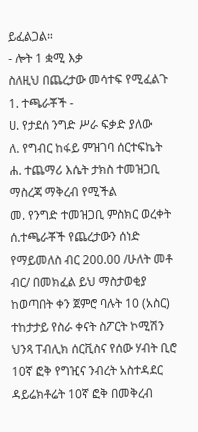ይፈልጋል።
- ሎት 1 ቋሚ እቃ
ስለዚህ በጨረታው መሳተፍ የሚፈልጉ
1. ተጫራቾች -
ሀ. የታደሰ ንግድ ሥራ ፍቃድ ያለው
ለ. የግብር ከፋይ ምዝገባ ሰርተፍኬት
ሐ. ተጨማሪ እሴት ታክስ ተመዝጋቢ ማስረጃ ማቅረብ የሚችል
መ. የንግድ ተመዝጋቢ ምስክር ወረቀት
ሰ.ተጫራቾች የጨረታውን ሰነድ የማይመለስ ብር 200.00 /ሁለት መቶ ብር/ በመክፈል ይህ ማስታወቂያ ከወጣበት ቀን ጀምሮ ባሉት 10 (አስር) ተከታታይ የስራ ቀናት ስፖርት ኮሚሽን ህንጻ ፐብሊክ ሰርቪስና የሰው ሃብት ቢሮ 10ኛ ፎቅ የግዢና ንብረት አስተዳደር ዳይሬክቶሬት 10ኛ ፎቅ በመቅረብ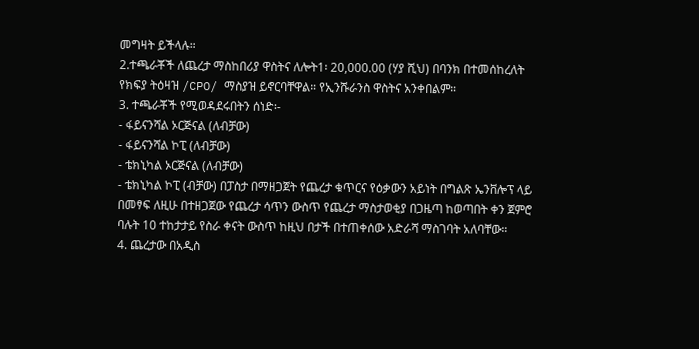መግዛት ይችላሉ።
2.ተጫራቾች ለጨረታ ማስከበሪያ ዋስትና ለሎት1፡ 20,000.00 (ሃያ ሺህ) በባንክ በተመሰከረለት የክፍያ ትዕዛዝ /CPO/ ማስያዝ ይኖርባቸዋል። የኢንሹራንስ ዋስትና አንቀበልም።
3. ተጫራቾች የሚወዳደሩበትን ሰነድ፡-
- ፋይናንሻል ኦርጅናል (ለብቻው)
- ፋይናንሻል ኮፒ (ለብቻው)
- ቴክኒካል ኦርጅናል (ለብቻው)
- ቴክኒካል ኮፒ (ብቻው) በፓስታ በማዘጋጀት የጨረታ ቁጥርና የዕቃውን አይነት በግልጽ ኤንቨሎፕ ላይ በመፃፍ ለዚሁ በተዘጋጀው የጨረታ ሳጥን ውስጥ የጨረታ ማስታወቂያ በጋዜጣ ከወጣበት ቀን ጀምሮ ባሉት 10 ተከታታይ የስራ ቀናት ውስጥ ከዚህ በታች በተጠቀሰው አድራሻ ማስገባት አለባቸው።
4. ጨረታው በአዲስ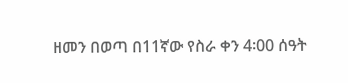ዘመን በወጣ በ11ኛው የስራ ቀን 4፡00 ሰዓት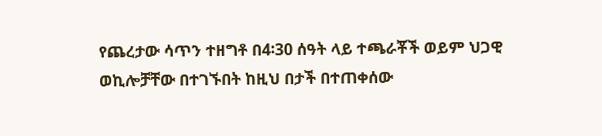የጨረታው ሳጥን ተዘግቶ በ4፡30 ሰዓት ላይ ተጫራቾች ወይም ህጋዊ ወኪሎቻቸው በተገኙበት ከዚህ በታች በተጠቀሰው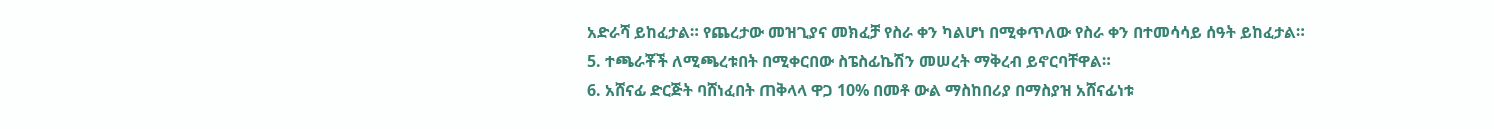አድራሻ ይከፈታል። የጨረታው መዝጊያና መክፈቻ የስራ ቀን ካልሆነ በሚቀጥለው የስራ ቀን በተመሳሳይ ሰዓት ይከፈታል።
5. ተጫራቾች ለሚጫረቱበት በሚቀርበው ስፔስፊኬሽን መሠረት ማቅረብ ይኖርባቸዋል።
6. አሸናፊ ድርጅት ባሸነፈበት ጠቅላላ ዋጋ 10% በመቶ ውል ማስከበሪያ በማስያዝ አሸናፊነቱ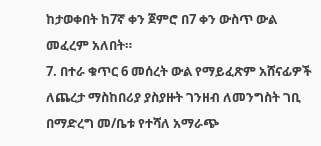ከታወቀበት ከ7ኛ ቀን ጀምሮ በ7 ቀን ውስጥ ውል መፈረም አለበት።
7. በተራ ቁጥር 6 መሰረት ውል የማይፈጽም አሸናፊዎች ለጨረታ ማስከበሪያ ያስያዙት ገንዘብ ለመንግስት ገቢ በማድረግ መ/ቤቱ የተሻለ አማራጭ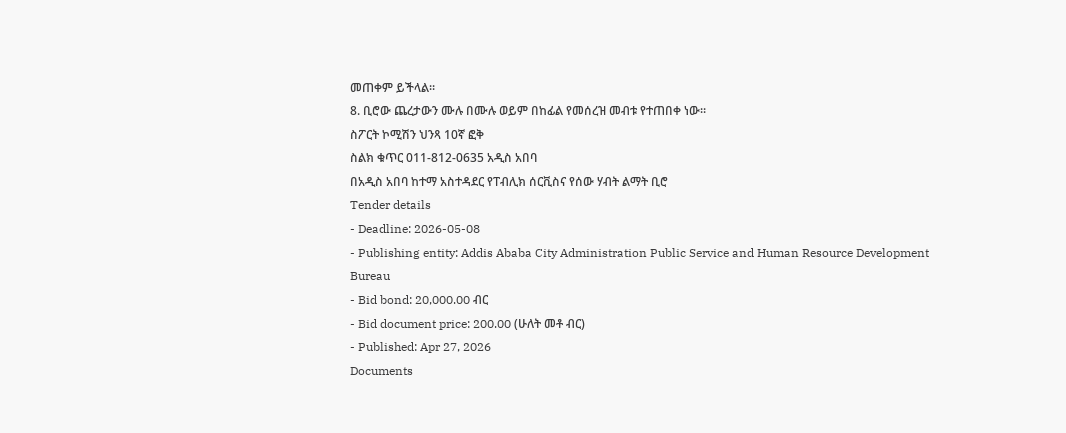መጠቀም ይችላል።
8. ቢሮው ጨረታውን ሙሉ በሙሉ ወይም በከፊል የመሰረዝ መብቱ የተጠበቀ ነው።
ስፖርት ኮሚሽን ህንጻ 10ኛ ፎቅ
ስልክ ቁጥር 011-812-0635 አዲስ አበባ
በአዲስ አበባ ከተማ አስተዳደር የፐብሊክ ሰርቪስና የሰው ሃብት ልማት ቢሮ
Tender details
- Deadline: 2026-05-08
- Publishing entity: Addis Ababa City Administration Public Service and Human Resource Development Bureau
- Bid bond: 20,000.00 ብር
- Bid document price: 200.00 (ሁለት መቶ ብር)
- Published: Apr 27, 2026
Documents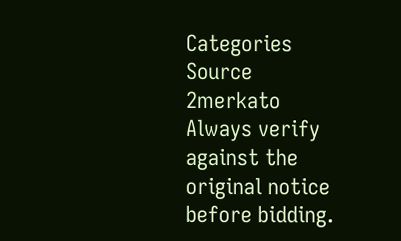Categories
Source
2merkato
Always verify against the original notice before bidding.